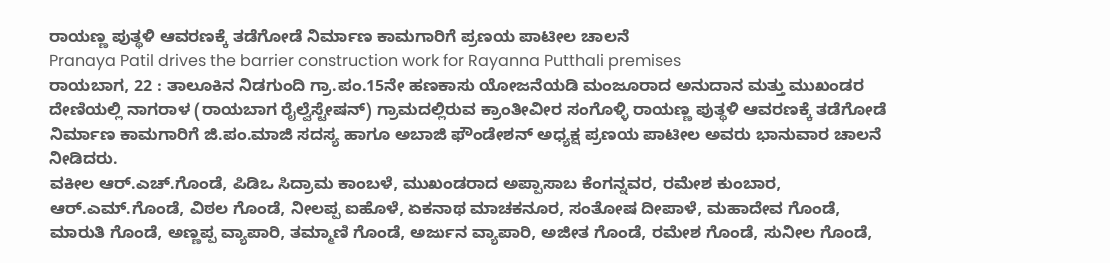ರಾಯಣ್ಣ ಪುತ್ಥಳಿ ಆವರಣಕ್ಕೆ ತಡೆಗೋಡೆ ನಿರ್ಮಾಣ ಕಾಮಗಾರಿಗೆ ಪ್ರಣಯ ಪಾಟೀಲ ಚಾಲನೆ
Pranaya Patil drives the barrier construction work for Rayanna Putthali premises
ರಾಯಬಾಗ, 22 : ತಾಲೂಕಿನ ನಿಡಗುಂದಿ ಗ್ರಾ.ಪಂ.15ನೇ ಹಣಕಾಸು ಯೋಜನೆಯಡಿ ಮಂಜೂರಾದ ಅನುದಾನ ಮತ್ತು ಮುಖಂಡರ ದೇಣಿಯಲ್ಲಿ ನಾಗರಾಳ (ರಾಯಬಾಗ ರೈಲ್ವೆಸ್ಟೇಷನ್) ಗ್ರಾಮದಲ್ಲಿರುವ ಕ್ರಾಂತೀವೀರ ಸಂಗೊಳ್ಳಿ ರಾಯಣ್ಣ ಪುತ್ಥಳಿ ಆವರಣಕ್ಕೆ ತಡೆಗೋಡೆ ನಿರ್ಮಾಣ ಕಾಮಗಾರಿಗೆ ಜಿ.ಪಂ.ಮಾಜಿ ಸದಸ್ಯ ಹಾಗೂ ಅಬಾಜಿ ಫೌಂಡೇಶನ್ ಅಧ್ಯಕ್ಷ ಪ್ರಣಯ ಪಾಟೀಲ ಅವರು ಭಾನುವಾರ ಚಾಲನೆ ನೀಡಿದರು.
ವಕೀಲ ಆರ್.ಎಚ್.ಗೊಂಡೆ, ಪಿಡಿಒ ಸಿದ್ರಾಮ ಕಾಂಬಳೆ, ಮುಖಂಡರಾದ ಅಪ್ಪಾಸಾಬ ಕೆಂಗನ್ನವರ, ರಮೇಶ ಕುಂಬಾರ, ಆರ್.ಎಮ್.ಗೊಂಡೆ, ವಿಠಲ ಗೊಂಡೆ, ನೀಲಪ್ಪ ಐಹೊಳೆ, ಏಕನಾಥ ಮಾಚಕನೂರ, ಸಂತೋಷ ದೀಪಾಳೆ, ಮಹಾದೇವ ಗೊಂಡೆ, ಮಾರುತಿ ಗೊಂಡೆ, ಅಣ್ಣಪ್ಪ ವ್ಯಾಪಾರಿ, ತಮ್ಮಾಣಿ ಗೊಂಡೆ, ಅರ್ಜುನ ವ್ಯಾಪಾರಿ, ಅಜೀತ ಗೊಂಡೆ, ರಮೇಶ ಗೊಂಡೆ, ಸುನೀಲ ಗೊಂಡೆ,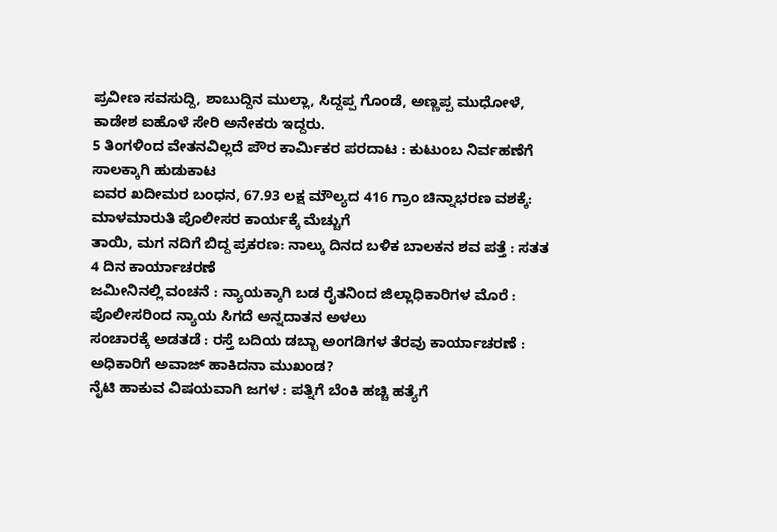ಪ್ರವೀಣ ಸವಸುದ್ದಿ, ಶಾಬುದ್ದಿನ ಮುಲ್ಲಾ, ಸಿದ್ದಪ್ಪ ಗೊಂಡೆ, ಅಣ್ಣಪ್ಪ ಮುಧೋಳೆ, ಕಾಡೇಶ ಐಹೊಳೆ ಸೇರಿ ಅನೇಕರು ಇದ್ದರು.
5 ತಿಂಗಳಿಂದ ವೇತನವಿಲ್ಲದೆ ಪೌರ ಕಾರ್ಮಿಕರ ಪರದಾಟ : ಕುಟುಂಬ ನಿರ್ವಹಣೆಗೆ ಸಾಲಕ್ಕಾಗಿ ಹುಡುಕಾಟ
ಐವರ ಖದೀಮರ ಬಂಧನ, 67.93 ಲಕ್ಷ ಮೌಲ್ಯದ 416 ಗ್ರಾಂ ಚಿನ್ನಾಭರಣ ವಶಕ್ಕೆ: ಮಾಳಮಾರುತಿ ಪೊಲೀಸರ ಕಾರ್ಯಕ್ಕೆ ಮೆಚ್ಚುಗೆ
ತಾಯಿ, ಮಗ ನದಿಗೆ ಬಿದ್ದ ಪ್ರಕರಣ: ನಾಲ್ಕು ದಿನದ ಬಳಿಕ ಬಾಲಕನ ಶವ ಪತ್ತೆ : ಸತತ 4 ದಿನ ಕಾರ್ಯಾಚರಣೆ
ಜಮೀನಿನಲ್ಲಿ ವಂಚನೆ : ನ್ಯಾಯಕ್ಕಾಗಿ ಬಡ ರೈತನಿಂದ ಜಿಲ್ಲಾಧಿಕಾರಿಗಳ ಮೊರೆ : ಪೊಲೀಸರಿಂದ ನ್ಯಾಯ ಸಿಗದೆ ಅನ್ನದಾತನ ಅಳಲು
ಸಂಚಾರಕ್ಕೆ ಅಡತಡೆ : ರಸ್ತೆ ಬದಿಯ ಡಬ್ಬಾ ಅಂಗಡಿಗಳ ತೆರವು ಕಾರ್ಯಾಚರಣೆ : ಅಧಿಕಾರಿಗೆ ಅವಾಜ್ ಹಾಕಿದನಾ ಮುಖಂಡ?
ನೈಟಿ ಹಾಕುವ ವಿಷಯವಾಗಿ ಜಗಳ : ಪತ್ನಿಗೆ ಬೆಂಕಿ ಹಚ್ಚಿ ಹತ್ಯೆಗೆ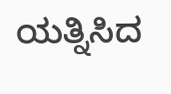ಯತ್ನಿಸಿದ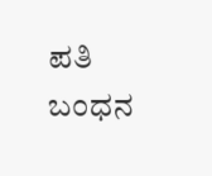ಪತಿ ಬಂಧನ